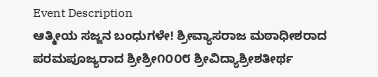Event Description
ಆತ್ಮೀಯ ಸಜ್ಜನ ಬಂಧುಗಳೇ! ಶ್ರೀವ್ಯಾಸರಾಜ ಮಠಾಧೀಶರಾದ ಪರಮಪೂಜ್ಯರಾದ ಶ್ರೀಶ್ರೀ೧೦೦೮ ಶ್ರೀವಿದ್ಯಾಶ್ರೀಶತೀರ್ಥ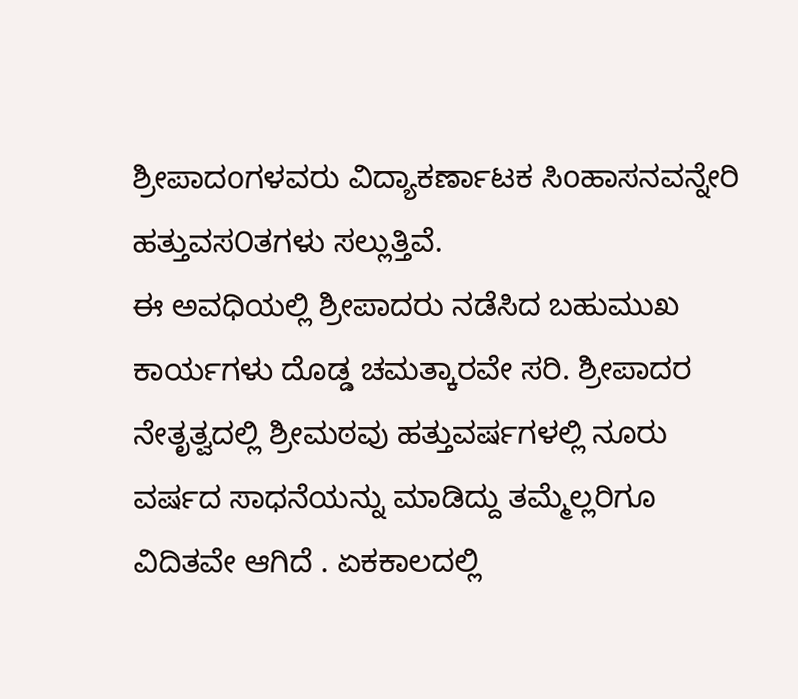ಶ್ರೀಪಾದoಗಳವರು ವಿದ್ಯಾಕರ್ಣಾಟಕ ಸಿoಹಾಸನವನ್ನೇರಿ ಹತ್ತುವಸ೦ತಗಳು ಸಲ್ಲುತ್ತಿವೆ.
ಈ ಅವಧಿಯಲ್ಲಿ ಶ್ರೀಪಾದರು ನಡೆಸಿದ ಬಹುಮುಖ ಕಾರ್ಯಗಳು ದೊಡ್ಡ ಚಮತ್ಕಾರವೇ ಸರಿ. ಶ್ರೀಪಾದರ ನೇತೃತ್ವದಲ್ಲಿ ಶ್ರೀಮಠವು ಹತ್ತುವರ್ಷಗಳಲ್ಲಿ ನೂರು ವರ್ಷದ ಸಾಧನೆಯನ್ನು ಮಾಡಿದ್ದು ತಮ್ಮೆಲ್ಲರಿಗೂ ವಿದಿತವೇ ಆಗಿದೆ . ಏಕಕಾಲದಲ್ಲಿ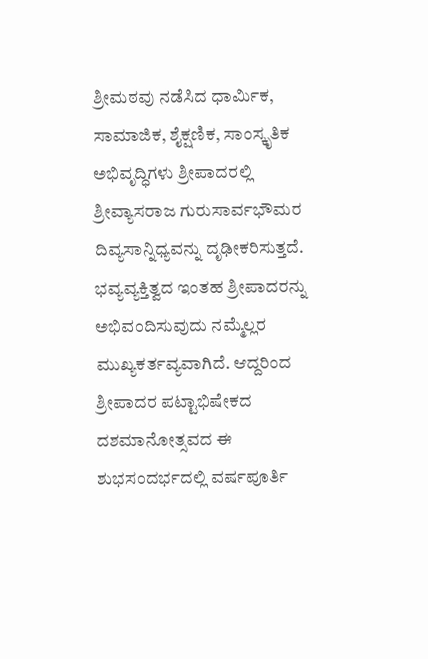ಶ್ರೀಮಠವು ನಡೆಸಿದ ಧಾರ್ಮಿಕ, ಸಾಮಾಜಿಕ, ಶೈಕ್ಷಣಿಕ, ಸಾಂಸ್ಕೃತಿಕ ಅಭಿವೃದ್ಧಿಗಳು ಶ್ರೀಪಾದರಲ್ಲಿ ಶ್ರೀವ್ಯಾಸರಾಜ ಗುರುಸಾರ್ವಭೌಮರ ದಿವ್ಯಸಾನ್ನಿಧ್ಯವನ್ನು ದೃಢೀಕರಿಸುತ್ತದೆ. ಭವ್ಯವ್ಯಕ್ತಿತ್ವದ ಇಂತಹ ಶ್ರೀಪಾದರನ್ನು ಅಭಿವಂದಿಸುವುದು ನಮ್ಮೆಲ್ಲರ ಮುಖ್ಯಕರ್ತವ್ಯವಾಗಿದೆ. ಆದ್ದರಿಂದ ಶ್ರೀಪಾದರ ಪಟ್ಟಾಭಿಷೇಕದ ದಶಮಾನೋತ್ಸವದ ಈ ಶುಭಸಂದರ್ಭದಲ್ಲಿ ವರ್ಷಪೂರ್ತಿ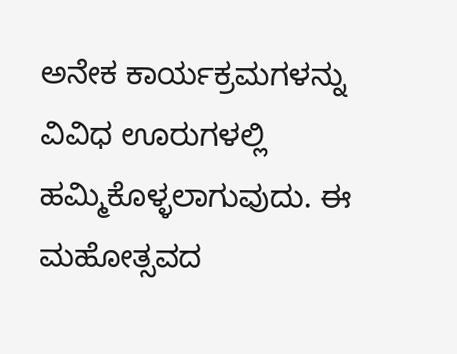ಅನೇಕ ಕಾರ್ಯಕ್ರಮಗಳನ್ನು ವಿವಿಧ ಊರುಗಳಲ್ಲಿ ಹಮ್ಮಿಕೊಳ್ಳಲಾಗುವುದು. ಈ ಮಹೋತ್ಸವದ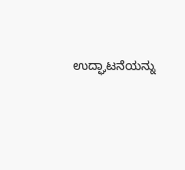ಉದ್ಘಾಟನೆಯನ್ನು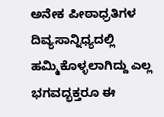ಅನೇಕ ಪೀಠಾಧ್ರತಿಗಳ ದಿವ್ಯಸಾನ್ನಿಧ್ಯದಲ್ಲಿ ಹಮ್ಮಿಕೊಳ್ಳಲಾಗಿದ್ದು ಎಲ್ಲ ಭಗವದ್ಭಕ್ತರೂ ಈ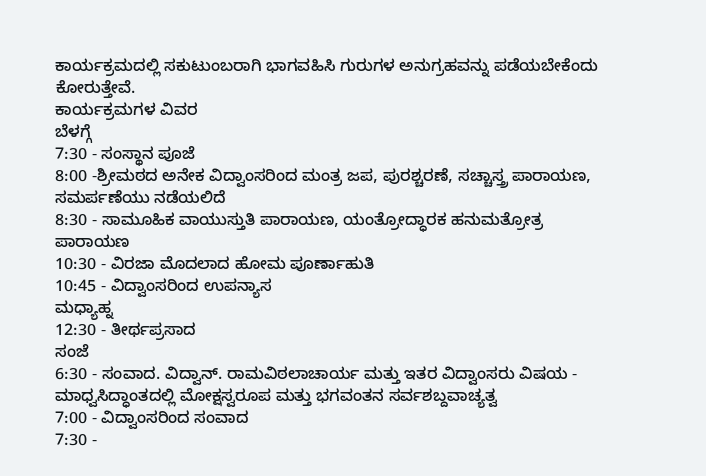ಕಾರ್ಯಕ್ರಮದಲ್ಲಿ ಸಕುಟುಂಬರಾಗಿ ಭಾಗವಹಿಸಿ ಗುರುಗಳ ಅನುಗ್ರಹವನ್ನು ಪಡೆಯಬೇಕೆಂದು ಕೋರುತ್ತೇವೆ.
ಕಾರ್ಯಕ್ರಮಗಳ ವಿವರ
ಬೆಳಗ್ಗೆ
7:30 - ಸಂಸ್ಥಾನ ಪೂಜೆ
8:00 -ಶ್ರೀಮಠದ ಅನೇಕ ವಿದ್ವಾಂಸರಿಂದ ಮಂತ್ರ ಜಪ, ಪುರಶ್ಚರಣೆ, ಸಚ್ಚಾಸ್ತ್ರ ಪಾರಾಯಣ, ಸಮರ್ಪಣೆಯು ನಡೆಯಲಿದೆ
8:30 - ಸಾಮೂಹಿಕ ವಾಯುಸ್ತುತಿ ಪಾರಾಯಣ, ಯಂತ್ರೋದ್ಧಾರಕ ಹನುಮತ್ರೋತ್ರ ಪಾರಾಯಣ
10:30 - ವಿರಜಾ ಮೊದಲಾದ ಹೋಮ ಪೂರ್ಣಾಹುತಿ
10:45 - ವಿದ್ವಾಂಸರಿಂದ ಉಪನ್ಯಾಸ
ಮಧ್ಯಾಹ್ನ
12:30 - ತೀರ್ಥಪ್ರಸಾದ
ಸಂಜೆ
6:30 - ಸಂವಾದ. ವಿದ್ವಾನ್. ರಾಮವಿಠಲಾಚಾರ್ಯ ಮತ್ತು ಇತರ ವಿದ್ವಾಂಸರು ವಿಷಯ - ಮಾಧ್ವಸಿದ್ಧಾಂತದಲ್ಲಿ ಮೋಕ್ಷಸ್ವರೂಪ ಮತ್ತು ಭಗವಂತನ ಸರ್ವಶಬ್ದವಾಚ್ಯತ್ವ
7:00 - ವಿದ್ವಾಂಸರಿಂದ ಸಂವಾದ
7:30 -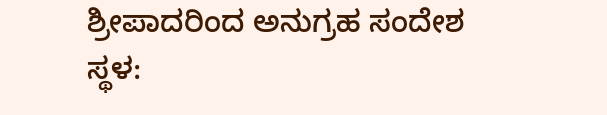ಶ್ರೀಪಾದರಿಂದ ಅನುಗ್ರಹ ಸಂದೇಶ
ಸ್ಥಳ: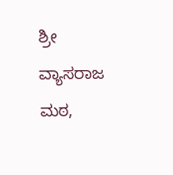ಶ್ರೀ ವ್ಯಾಸರಾಜ ಮಠ,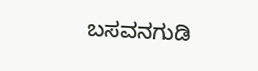ಬಸವನಗುಡಿ